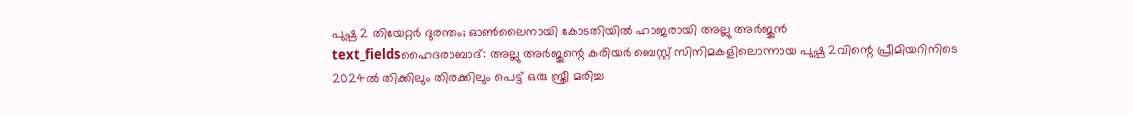പുഷ്പ 2 തിയേറ്റർ ദുരന്തം; ഓൺലൈനായി കോടതിയിൽ ഹാജരായി അല്ലു അർജുൻ
text_fieldsഹൈദരാബാദ്: അല്ലു അർജുന്റെ കരിയർ ബെസ്റ്റ് സിനിമകളിലൊന്നായ പുഷ്പ 2വിന്റെ പ്രീമിയറിനിടെ 2024ൽ തിക്കിലും തിരക്കിലും പെട്ട് ഒരു സ്ത്രീ മരിച്ച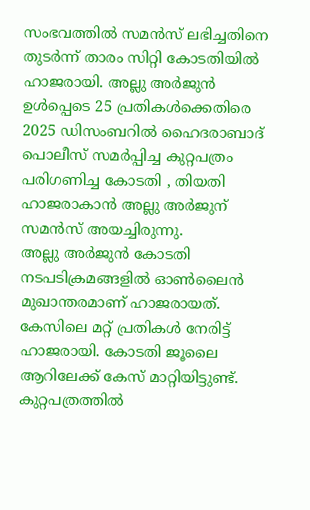സംഭവത്തിൽ സമൻസ് ലഭിച്ചതിനെ തുടർന്ന് താരം സിറ്റി കോടതിയിൽ ഹാജരായി. അല്ലു അർജുൻ ഉൾപ്പെടെ 25 പ്രതികൾക്കെതിരെ 2025 ഡിസംബറിൽ ഹൈദരാബാദ് പൊലീസ് സമർപ്പിച്ച കുറ്റപത്രം പരിഗണിച്ച കോടതി , തിയതി ഹാജരാകാൻ അല്ലു അർജുന് സമൻസ് അയച്ചിരുന്നു.
അല്ലു അർജുൻ കോടതി നടപടിക്രമങ്ങളിൽ ഓൺലൈൻ മുഖാന്തരമാണ് ഹാജരായത്. കേസിലെ മറ്റ് പ്രതികൾ നേരിട്ട് ഹാജരായി. കോടതി ജൂലൈ ആറിലേക്ക് കേസ് മാറ്റിയിട്ടുണ്ട്. കുറ്റപത്രത്തിൽ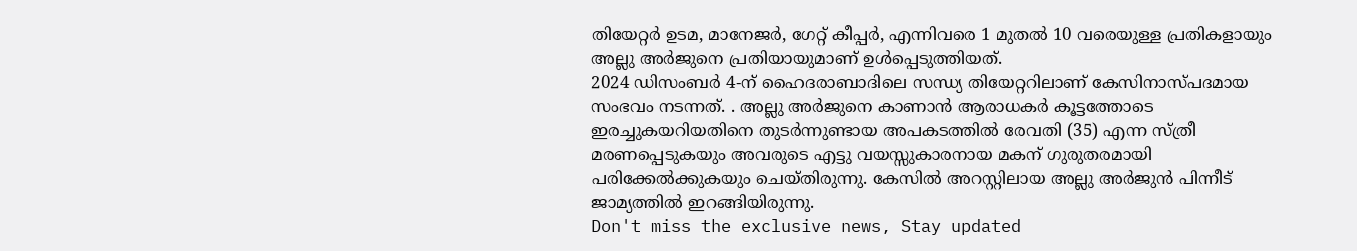തിയേറ്റർ ഉടമ, മാനേജർ, ഗേറ്റ് കീപ്പർ, എന്നിവരെ 1 മുതൽ 10 വരെയുള്ള പ്രതികളായും അല്ലു അർജുനെ പ്രതിയായുമാണ് ഉൾപ്പെടുത്തിയത്.
2024 ഡിസംബർ 4-ന് ഹൈദരാബാദിലെ സന്ധ്യ തിയേറ്ററിലാണ് കേസിനാസ്പദമായ സംഭവം നടന്നത്. . അല്ലു അർജുനെ കാണാൻ ആരാധകർ കൂട്ടത്തോടെ ഇരച്ചുകയറിയതിനെ തുടർന്നുണ്ടായ അപകടത്തിൽ രേവതി (35) എന്ന സ്ത്രീ മരണപ്പെടുകയും അവരുടെ എട്ടു വയസ്സുകാരനായ മകന് ഗുരുതരമായി പരിക്കേൽക്കുകയും ചെയ്തിരുന്നു. കേസിൽ അറസ്റ്റിലായ അല്ലു അർജുൻ പിന്നീട് ജാമ്യത്തിൽ ഇറങ്ങിയിരുന്നു.
Don't miss the exclusive news, Stay updated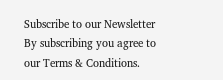Subscribe to our Newsletter
By subscribing you agree to our Terms & Conditions.